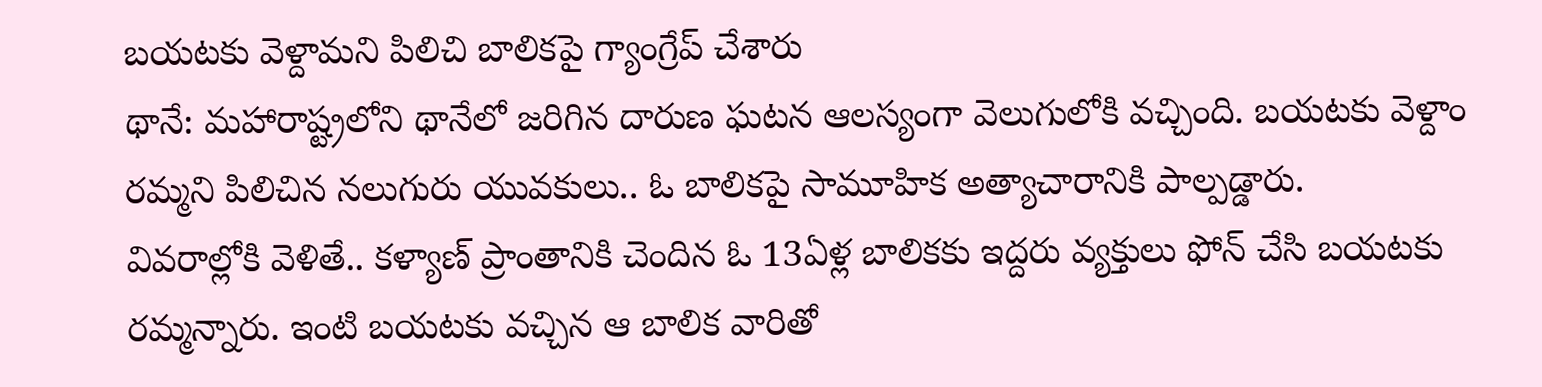బయటకు వెళ్దామని పిలిచి బాలికపై గ్యాంగ్రేప్ చేశారు
థానే: మహారాష్ట్రలోని థానేలో జరిగిన దారుణ ఘటన ఆలస్యంగా వెలుగులోకి వచ్చింది. బయటకు వెళ్దాం రమ్మని పిలిచిన నలుగురు యువకులు.. ఓ బాలికపై సామూహిక అత్యాచారానికి పాల్పడ్డారు.
వివరాల్లోకి వెళితే.. కళ్యాణ్ ప్రాంతానికి చెందిన ఓ 13ఏళ్ల బాలికకు ఇద్దరు వ్యక్తులు ఫోన్ చేసి బయటకు రమ్మన్నారు. ఇంటి బయటకు వచ్చిన ఆ బాలిక వారితో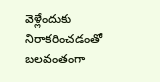వెళ్లేందుకు నిరాకరించడంతో బలవంతంగా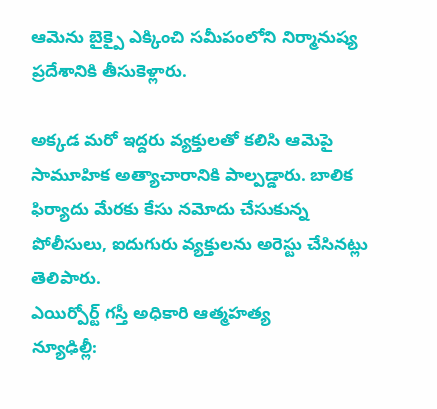ఆమెను బైక్పై ఎక్కించి సమీపంలోని నిర్మానుష్య ప్రదేశానికి తీసుకెళ్లారు.

అక్కడ మరో ఇద్దరు వ్యక్తులతో కలిసి ఆమెపై సామూహిక అత్యాచారానికి పాల్పడ్డారు. బాలిక ఫిర్యాదు మేరకు కేసు నమోదు చేసుకున్న పోలీసులు, ఐదుగురు వ్యక్తులను అరెస్టు చేసినట్లు తెలిపారు.
ఎయిర్పోర్ట్ గస్తీ అధికారి ఆత్మహత్య
న్యూఢిల్లీ: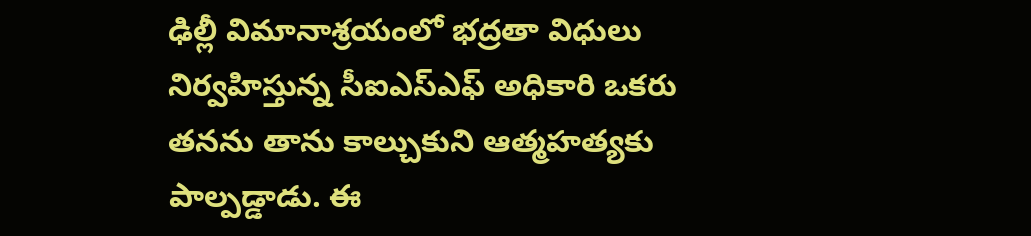ఢిల్లీ విమానాశ్రయంలో భద్రతా విధులు నిర్వహిస్తున్న సీఐఎస్ఎఫ్ అధికారి ఒకరు తనను తాను కాల్చుకుని ఆత్మహత్యకు పాల్పడ్డాడు. ఈ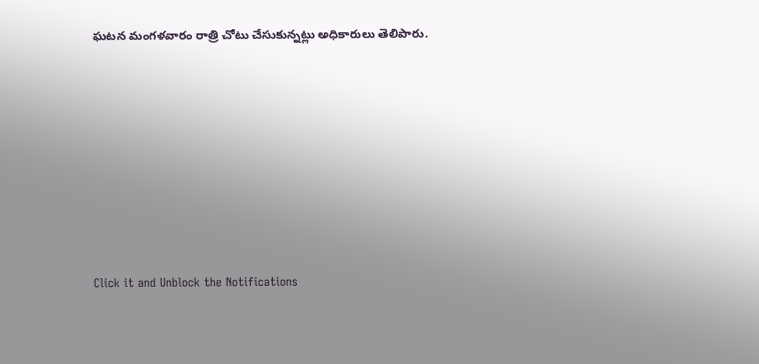ఘటన మంగళవారం రాత్రి చోటు చేసుకున్నట్లు అధికారులు తెలిపారు.












Click it and Unblock the Notifications